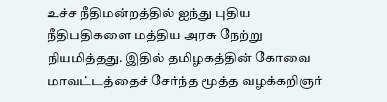உச்ச நீதிமன்றத்தில் ஐந்து புதிய நீதிபதிகளை மத்திய அரசு நேற்று நியமித்தது. இதில் தமிழகத்தின் கோவை மாவட்டத்தைச் சேர்ந்த மூத்த வழக்கறிஞர்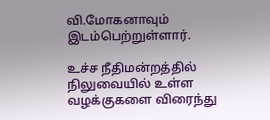வி.மோகனாவும் இடம்பெற்றுள்ளார்.

உச்ச நீதிமன்றத்தில் நிலுவையில் உள்ள வழக்குகளை விரைந்து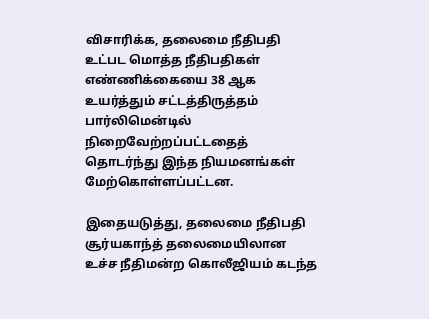விசாரிக்க, தலைமை நீதிபதி உட்பட மொத்த நீதிபதிகள் எண்ணிக்கையை 38 ஆக உயர்த்தும் சட்டத்திருத்தம் பார்லிமென்டில் நிறைவேற்றப்பட்டதைத் தொடர்ந்து இந்த நியமனங்கள் மேற்கொள்ளப்பட்டன.

இதையடுத்து, தலைமை நீதிபதி சூர்யகாந்த் தலைமையிலான உச்ச நீதிமன்ற கொலீஜியம் கடந்த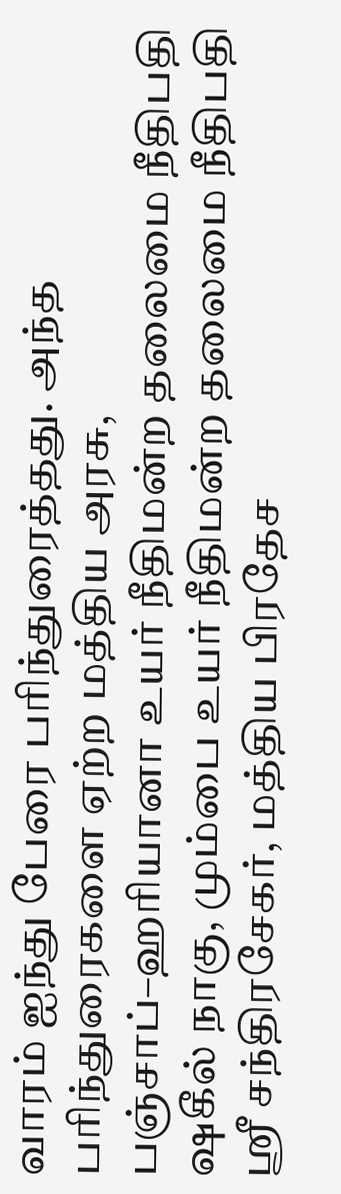வாரம் ஐந்து பேரை பரிந்துரைத்தது. அந்த பரிந்துரைகளை ஏற்ற மத்திய அரசு, பஞ்சாப்–ஹரியானா உயர் நீதிமன்ற தலைமை நீதிபதி ஷகீல் நாகு, மும்பை உயர் நீதிமன்ற தலைமை நீதிபதி ஸ்ரீ சந்திரசேகர், மத்திய பிரதேச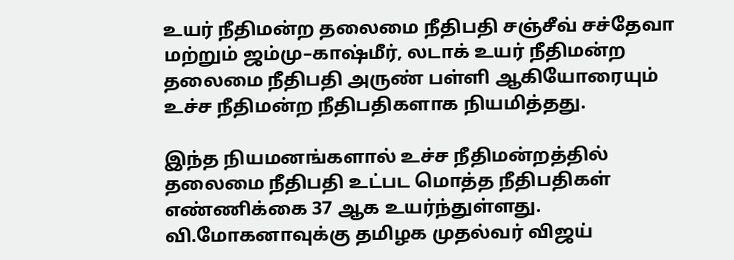உயர் நீதிமன்ற தலைமை நீதிபதி சஞ்சீவ் சச்தேவா மற்றும் ஜம்மு–காஷ்மீர், லடாக் உயர் நீதிமன்ற தலைமை நீதிபதி அருண் பள்ளி ஆகியோரையும் உச்ச நீதிமன்ற நீதிபதிகளாக நியமித்தது.

இந்த நியமனங்களால் உச்ச நீதிமன்றத்தில் தலைமை நீதிபதி உட்பட மொத்த நீதிபதிகள் எண்ணிக்கை 37 ஆக உயர்ந்துள்ளது. வி.மோகனாவுக்கு தமிழக முதல்வர் விஜய்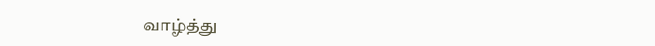வாழ்த்து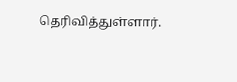தெரிவித்துள்ளார்.